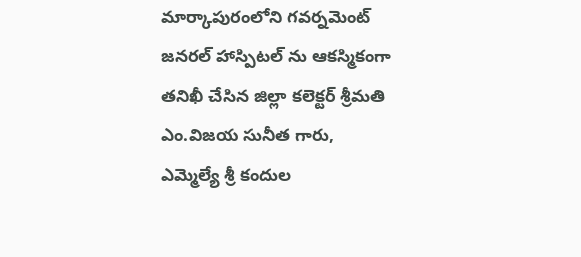మార్కాపురంలోని గవర్నమెంట్ జనరల్ హాస్పిటల్ ను ఆకస్మికంగా తనిఖీ చేసిన జిల్లా కలెక్టర్ శ్రీమతి ఎం.విజయ సునీత గారు,
ఎమ్మెల్యే శ్రీ కందుల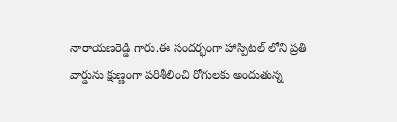నారాయణరెడ్డి గారు.ఈ సందర్భంగా హాస్పిటల్ లోని ప్రతి వార్డును క్షుణ్ణంగా పరిశీలించి రోగులకు అందుతున్న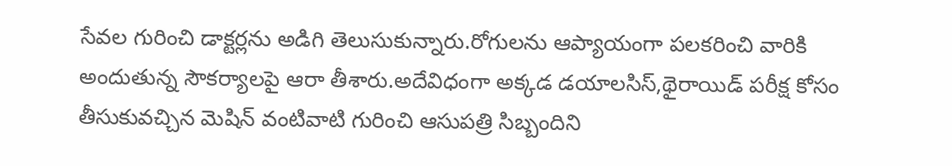సేవల గురించి డాక్టర్లను అడిగి తెలుసుకున్నారు.రోగులను ఆప్యాయంగా పలకరించి వారికి అందుతున్న సౌకర్యాలపై ఆరా తీశారు.అదేవిధంగా అక్కడ డయాలసిస్,థైరాయిడ్ పరీక్ష కోసం తీసుకువచ్చిన మెషిన్ వంటివాటి గురించి ఆసుపత్రి సిబ్బందిని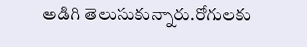అడిగి తెలుసుకున్నారు.రోగులకు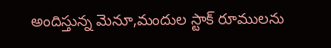అందిస్తున్న మెనూ,మందుల స్టాక్ రూములను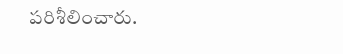పరిశీలించారు.